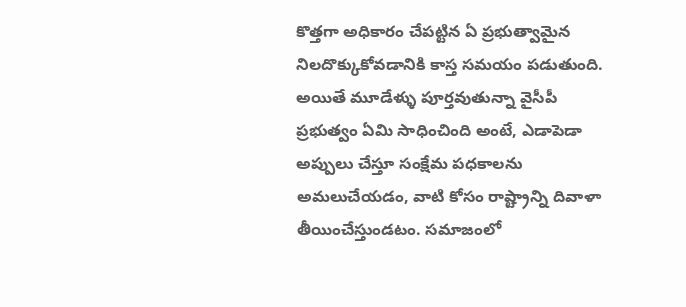కొత్తగా అధికారం చేపట్టిన ఏ ప్రభుత్వామైన నిలదొక్కుకోవడానికి కాస్త సమయం పడుతుంది. అయితే మూడేళ్ళు పూర్తవుతున్నా వైసీపీ ప్రభుత్వం ఏమి సాధించింది అంటే, ఎడాపెడా అప్పులు చేస్తూ సంక్షేమ పధకాలను అమలుచేయడం, వాటి కోసం రాష్ట్రాన్ని దివాళా తీయించేస్తుండటం. సమాజంలో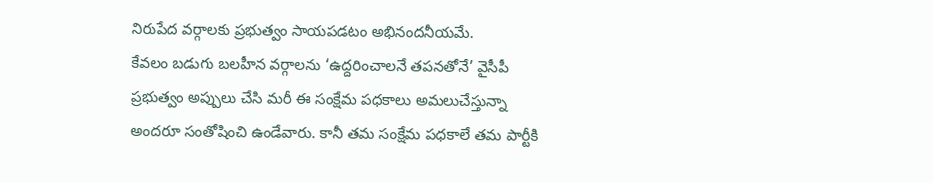నిరుపేద వర్గాలకు ప్రభుత్వం సాయపడటం అభినందనీయమే.
కేవలం బడుగు బలహీన వర్గాలను ‘ఉద్దరించాలనే తపనతోనే’ వైసీపీ ప్రభుత్వం అప్పులు చేసి మరీ ఈ సంక్షేమ పధకాలు అమలుచేస్తున్నా అందరూ సంతోషించి ఉండేవారు. కానీ తమ సంక్షేమ పధకాలే తమ పార్టీకి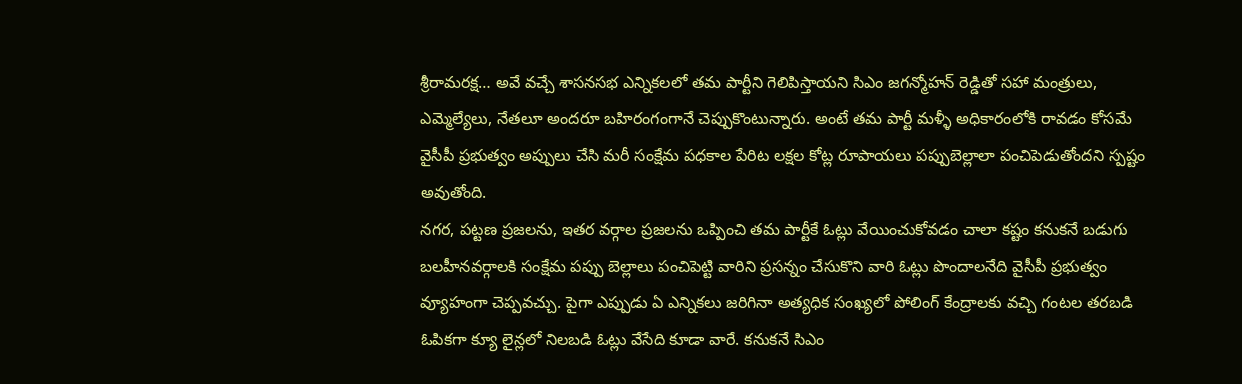శ్రీరామరక్ష… అవే వచ్చే శాసనసభ ఎన్నికలలో తమ పార్టీని గెలిపిస్తాయని సిఎం జగన్మోహన్ రెడ్డితో సహా మంత్రులు, ఎమ్మెల్యేలు, నేతలూ అందరూ బహిరంగంగానే చెప్పుకొంటున్నారు. అంటే తమ పార్టీ మళ్ళీ అధికారంలోకి రావడం కోసమే వైసీపీ ప్రభుత్వం అప్పులు చేసి మరీ సంక్షేమ పధకాల పేరిట లక్షల కోట్ల రూపాయలు పప్పుబెల్లాలా పంచిపెడుతోందని స్పష్టం అవుతోంది.
నగర, పట్టణ ప్రజలను, ఇతర వర్గాల ప్రజలను ఒప్పించి తమ పార్టీకే ఓట్లు వేయించుకోవడం చాలా కష్టం కనుకనే బడుగు బలహీనవర్గాలకి సంక్షేమ పప్పు బెల్లాలు పంచిపెట్టి వారిని ప్రసన్నం చేసుకొని వారి ఓట్లు పొందాలనేది వైసీపీ ప్రభుత్వం వ్యూహంగా చెప్పవచ్చు. పైగా ఎప్పుడు ఏ ఎన్నికలు జరిగినా అత్యధిక సంఖ్యలో పోలింగ్ కేంద్రాలకు వచ్చి గంటల తరబడి ఓపికగా క్యూ లైన్లలో నిలబడి ఓట్లు వేసేది కూడా వారే. కనుకనే సిఎం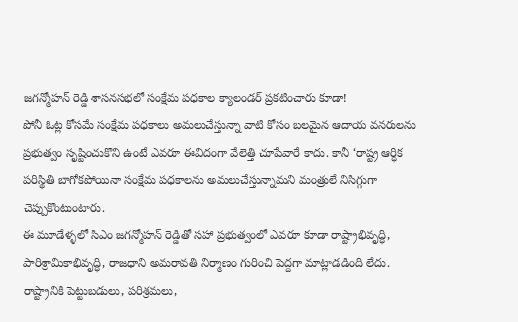జగన్మోహన్ రెడ్డి శాసనసభలో సంక్షేమ పధకాల క్యాలండర్ ప్రకటించారు కూడా!
పోనీ ఓట్ల కోసమే సంక్షేమ పధకాలు అమలుచేస్తున్నా వాటి కోసం బలమైన ఆదాయ వనరులను ప్రభుత్వం సృష్టించుకొని ఉంటే ఎవరూ ఈవిదంగా వేలెత్తి చూపేవారే కాదు. కానీ ‘రాష్ట్ర ఆర్ధిక పరిస్థితి బాగోకపోయినా సంక్షేమ పధకాలను అమలుచేస్తున్నామని మంత్రులే నిసిగ్గుగా చెప్పుకొంటుంటారు.
ఈ మూడేళ్ళలో సిఎం జగన్మోహన్ రెడ్డితో సహా ప్రభుత్వంలో ఎవరూ కూడా రాష్ట్రాభివృద్ధి, పారిశ్రామికాభివృద్ధి, రాజధాని అమరావతి నిర్మాణం గురించి పెద్దగా మాట్లాడడింది లేదు. రాష్ట్రానికి పెట్టుబడులు, పరిశ్రమలు,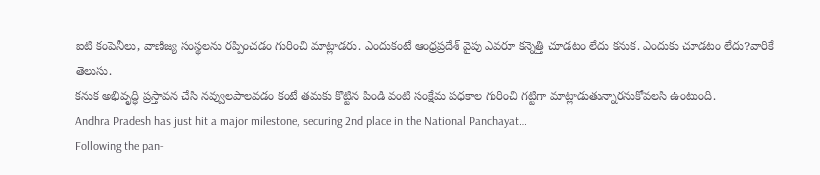ఐటి కంపెనీలు, వాణిజ్య సంస్థలను రప్పించడం గురించి మాట్లాడరు. ఎందుకంటే ఆంధ్రప్రదేశ్ వైపు ఎవరూ కన్నెత్తి చూడటం లేదు కనుక. ఎందుకు చూడటం లేదు?వారికే తెలుసు.
కనుక అభివృద్ధి ప్రస్తావన చేసి నవ్వులపాలవడం కంటే తమకు కొట్టిన పిండి వంటి సంక్షేమ పధకాల గురించి గట్టిగా మాట్లాడుతున్నారనుకోవలసి ఉంటుంది.
Andhra Pradesh has just hit a major milestone, securing 2nd place in the National Panchayat…
Following the pan-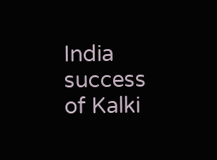India success of Kalki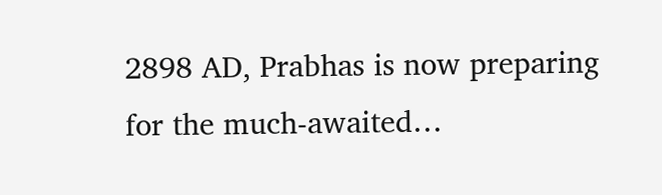2898 AD, Prabhas is now preparing for the much-awaited…